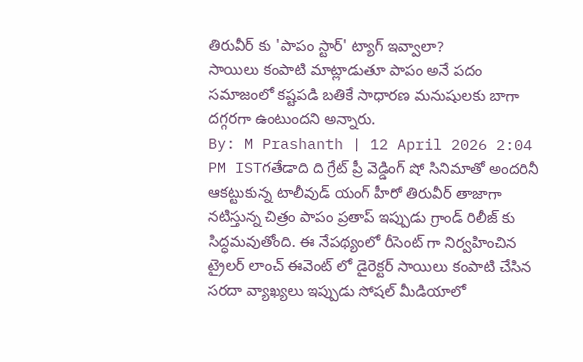తిరువీర్ కు 'పాపం స్టార్' ట్యాగ్ ఇవ్వాలా?
సాయిలు కంపాటి మాట్లాడుతూ పాపం అనే పదం సమాజంలో కష్టపడి బతికే సాధారణ మనుషులకు బాగా దగ్గరగా ఉంటుందని అన్నారు.
By: M Prashanth | 12 April 2026 2:04 PM ISTగతేడాది ది గ్రేట్ ప్రీ వెడ్డింగ్ షో సినిమాతో అందరినీ ఆకట్టుకున్న టాలీవుడ్ యంగ్ హీరో తిరువీర్ తాజాగా నటిస్తున్న చిత్రం పాపం ప్రతాప్ ఇప్పుడు గ్రాండ్ రిలీజ్ కు సిద్ధమవుతోంది. ఈ నేపథ్యంలో రీసెంట్ గా నిర్వహించిన ట్రైలర్ లాంచ్ ఈవెంట్ లో డైరెక్టర్ సాయిలు కంపాటి చేసిన సరదా వ్యాఖ్యలు ఇప్పుడు సోషల్ మీడియాలో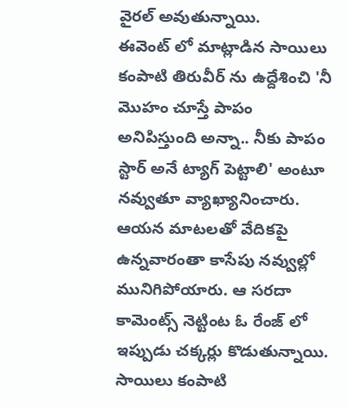వైరల్ అవుతున్నాయి.
ఈవెంట్ లో మాట్లాడిన సాయిలు కంపాటి తిరువీర్ ను ఉద్దేశించి 'నీ మొహం చూస్తే పాపం అనిపిస్తుంది అన్నా.. నీకు పాపం స్టార్ అనే ట్యాగ్ పెట్టాలి' అంటూ నవ్వుతూ వ్యాఖ్యానించారు. ఆయన మాటలతో వేదికపై ఉన్నవారంతా కాసేపు నవ్వుల్లో మునిగిపోయారు. ఆ సరదా కామెంట్స్ నెట్టింట ఓ రేంజ్ లో ఇప్పుడు చక్కర్లు కొడుతున్నాయి.
సాయిలు కంపాటి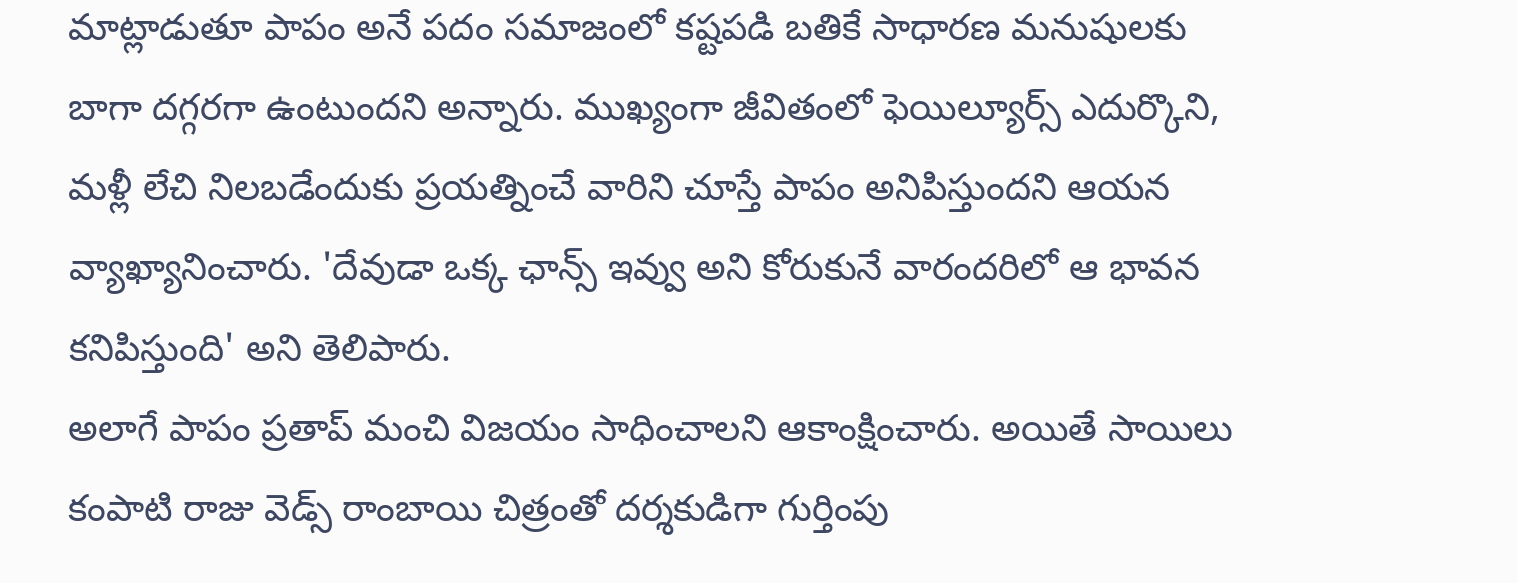మాట్లాడుతూ పాపం అనే పదం సమాజంలో కష్టపడి బతికే సాధారణ మనుషులకు బాగా దగ్గరగా ఉంటుందని అన్నారు. ముఖ్యంగా జీవితంలో ఫెయిల్యూర్స్ ఎదుర్కొని, మళ్లీ లేచి నిలబడేందుకు ప్రయత్నించే వారిని చూస్తే పాపం అనిపిస్తుందని ఆయన వ్యాఖ్యానించారు. 'దేవుడా ఒక్క ఛాన్స్ ఇవ్వు అని కోరుకునే వారందరిలో ఆ భావన కనిపిస్తుంది' అని తెలిపారు.
అలాగే పాపం ప్రతాప్ మంచి విజయం సాధించాలని ఆకాంక్షించారు. అయితే సాయిలు కంపాటి రాజు వెడ్స్ రాంబాయి చిత్రంతో దర్శకుడిగా గుర్తింపు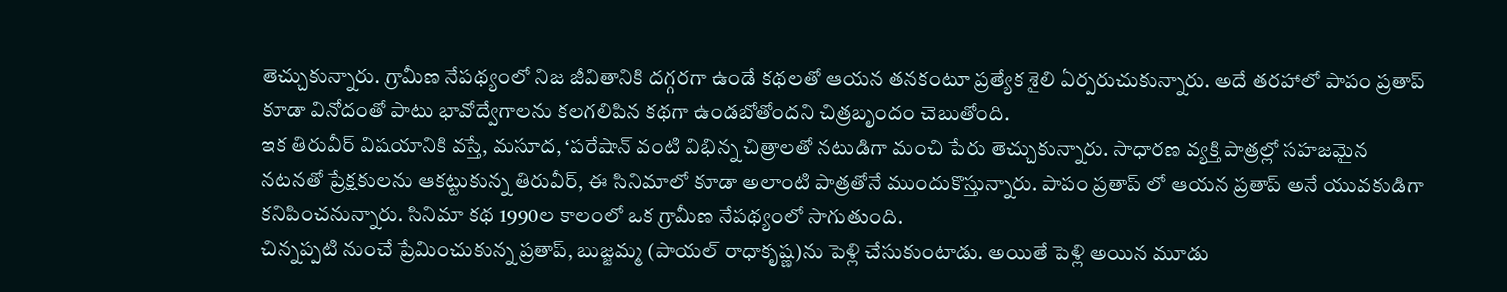తెచ్చుకున్నారు. గ్రామీణ నేపథ్యంలో నిజ జీవితానికి దగ్గరగా ఉండే కథలతో ఆయన తనకంటూ ప్రత్యేక శైలి ఏర్పరుచుకున్నారు. అదే తరహాలో పాపం ప్రతాప్ కూడా వినోదంతో పాటు భావోద్వేగాలను కలగలిపిన కథగా ఉండబోతోందని చిత్రబృందం చెబుతోంది.
ఇక తిరువీర్ విషయానికి వస్తే, మసూద, ‘పరేషాన్ వంటి విభిన్న చిత్రాలతో నటుడిగా మంచి పేరు తెచ్చుకున్నారు. సాధారణ వ్యక్తి పాత్రల్లో సహజమైన నటనతో ప్రేక్షకులను ఆకట్టుకున్న తిరువీర్, ఈ సినిమాలో కూడా అలాంటి పాత్రతోనే ముందుకొస్తున్నారు. పాపం ప్రతాప్ లో ఆయన ప్రతాప్ అనే యువకుడిగా కనిపించనున్నారు. సినిమా కథ 1990ల కాలంలో ఒక గ్రామీణ నేపథ్యంలో సాగుతుంది.
చిన్నప్పటి నుంచే ప్రేమించుకున్న ప్రతాప్, బుజ్జమ్మ (పాయల్ రాధాకృష్ణ)ను పెళ్లి చేసుకుంటాడు. అయితే పెళ్లి అయిన మూడు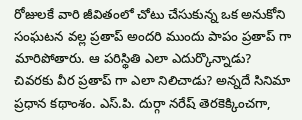రోజులకే వారి జీవితంలో చోటు చేసుకున్న ఒక అనుకోని సంఘటన వల్ల ప్రతాప్ అందరి ముందు పాపం ప్రతాప్ గా మారిపోతారు. ఆ పరిస్థితి ఎలా ఎదుర్కొన్నాడు? చివరకు వీర ప్రతాప్ గా ఎలా నిలిచాడు? అన్నదే సినిమా ప్రధాన కథాంశం. ఎస్.పి. దుర్గా నరేష్ తెరకెక్కించగా,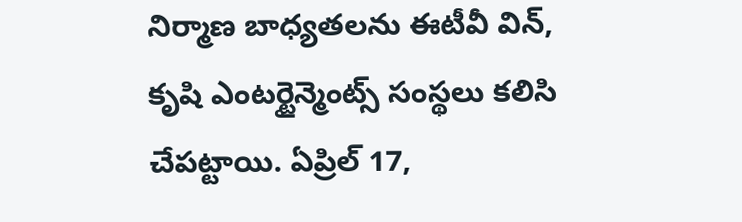నిర్మాణ బాధ్యతలను ఈటీవీ విన్, కృషి ఎంటర్టైన్మెంట్స్ సంస్థలు కలిసి చేపట్టాయి. ఏప్రిల్ 17,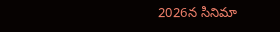2026న సినిమా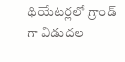థియేటర్లలో గ్రాండ్ గా విడుదల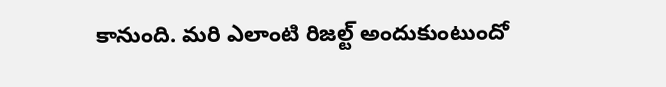కానుంది. మరి ఎలాంటి రిజల్ట్ అందుకుంటుందో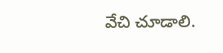వేచి చూడాలి.